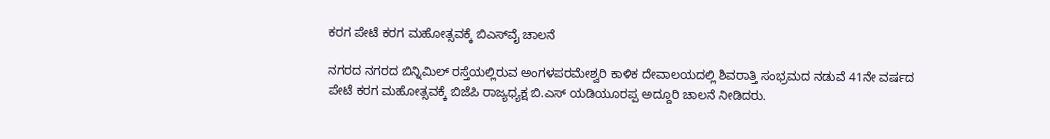ಕರಗ ಪೇಟೆ ಕರಗ ಮಹೋತ್ಸವಕ್ಕೆ ಬಿಎಸ್‌ವೈ ಚಾಲನೆ

ನಗರದ ನಗರದ ಬಿನ್ನಿಮಿಲ್ ರಸ್ತೆಯಲ್ಲಿರುವ ಅಂಗಳಪರಮೇಶ್ವರಿ ಕಾಳಿಕ ದೇವಾಲಯದಲ್ಲಿ ಶಿವರಾತ್ತಿ ಸಂಭ್ರಮದ ನಡುವೆ 41ನೇ ವರ್ಷದ ಪೇಟೆ ಕರಗ ಮಹೋತ್ಸವಕ್ಕೆ ಬಿಜೆಪಿ ರಾಜ್ಯಧ್ಯಕ್ಷ ಬಿ.ಎಸ್ ಯಡಿಯೂರಪ್ಪ ಅದ್ದೂರಿ ಚಾಲನೆ ನೀಡಿದರು.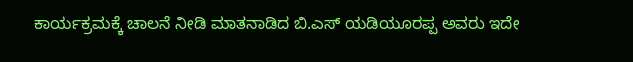ಕಾರ್ಯಕ್ರಮಕ್ಕೆ ಚಾಲನೆ ನೀಡಿ ಮಾತನಾಡಿದ ಬಿ.ಎಸ್ ಯಡಿಯೂರಪ್ಪ ಅವರು ಇದೇ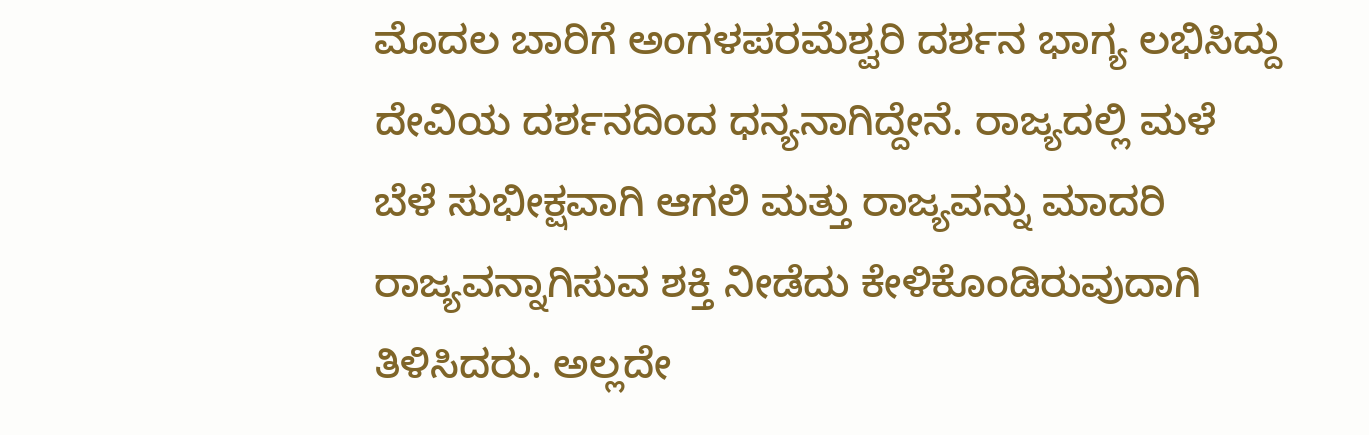ಮೊದಲ ಬಾರಿಗೆ ಅಂಗಳಪರಮೆಶ್ವರಿ ದರ್ಶನ ಭಾಗ್ಯ ಲಭಿಸಿದ್ದು ದೇವಿಯ ದರ್ಶನದಿಂದ ಧನ್ಯನಾಗಿದ್ದೇನೆ. ರಾಜ್ಯದಲ್ಲಿ ಮಳೆ ಬೆಳೆ ಸುಭೀಕ್ಷವಾಗಿ ಆಗಲಿ ಮತ್ತು ರಾಜ್ಯವನ್ನು ಮಾದರಿ ರಾಜ್ಯವನ್ನಾಗಿಸುವ ಶಕ್ತಿ ನೀಡೆದು ಕೇಳಿಕೊಂಡಿರುವುದಾಗಿ ತಿಳಿಸಿದರು. ಅಲ್ಲದೇ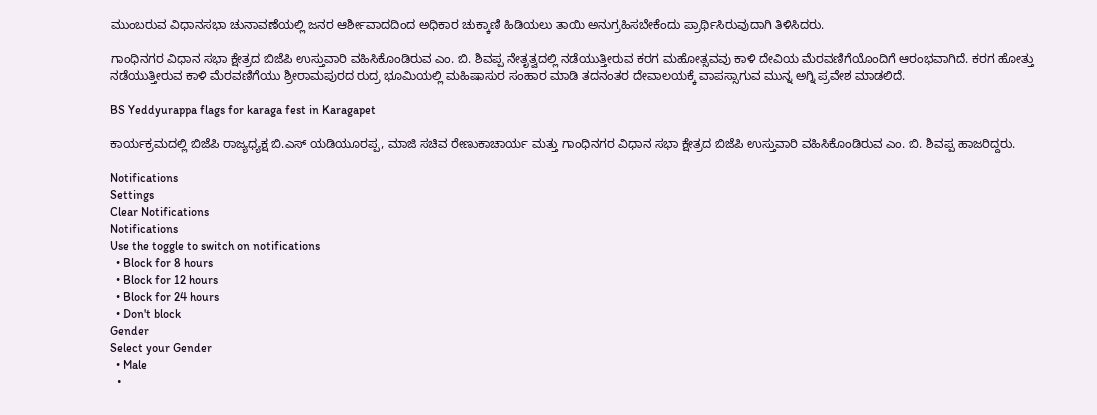ಮುಂಬರುವ ವಿಧಾನಸಭಾ ಚುನಾವಣೆಯಲ್ಲಿ ಜನರ ಆರ್ಶೀವಾದದಿಂದ ಅಧಿಕಾರ ಚುಕ್ಕಾಣಿ ಹಿಡಿಯಲು ತಾಯಿ ಅನುಗ್ರಹಿಸಬೇಕೆಂದು ಪ್ರಾರ್ಥಿಸಿರುವುದಾಗಿ ತಿಳಿಸಿದರು.

ಗಾಂಧಿನಗರ ವಿಧಾನ ಸಭಾ ಕ್ಷೇತ್ರದ ಬಿಜೆಪಿ ಉಸ್ತುವಾರಿ ವಹಿಸಿಕೊಂಡಿರುವ ಎಂ. ಬಿ. ಶಿವಪ್ಪ ನೇತೃತ್ವದಲ್ಲಿ ನಡೆಯುತ್ತೀರುವ ಕರಗ ಮಹೋತ್ಸವವು ಕಾಳಿ ದೇವಿಯ ಮೆರವಣಿಗೆಯೊಂದಿಗೆ ಆರಂಭವಾಗಿದೆ. ಕರಗ ಹೋತ್ತು ನಡೆಯುತ್ತೀರುವ ಕಾಳಿ ಮೆರವಣಿಗೆಯು ಶ್ರೀರಾಮಪುರದ ರುದ್ರ ಭೂಮಿಯಲ್ಲಿ ಮಹಿಷಾಸುರ ಸಂಹಾರ ಮಾಡಿ ತದನಂತರ ದೇವಾಲಯಕ್ಕೆ ವಾಪಸ್ಸಾಗುವ ಮುನ್ನ ಅಗ್ನಿ ಪ್ರವೇಶ ಮಾಡಲಿದೆ.

BS Yeddyurappa flags for karaga fest in Karagapet

ಕಾರ್ಯಕ್ರಮದಲ್ಲಿ ಬಿಜೆಪಿ ರಾಜ್ಯಧ್ಯಕ್ಷ ಬಿ.ಎಸ್ ಯಡಿಯೂರಪ್ಪ, ಮಾಜಿ ಸಚಿವ ರೇಣುಕಾಚಾರ್ಯ ಮತ್ತು ಗಾಂಧಿನಗರ ವಿಧಾನ ಸಭಾ ಕ್ಷೇತ್ರದ ಬಿಜೆಪಿ ಉಸ್ತುವಾರಿ ವಹಿಸಿಕೊಂಡಿರುವ ಎಂ. ಬಿ. ಶಿವಪ್ಪ ಹಾಜರಿದ್ದರು.

Notifications
Settings
Clear Notifications
Notifications
Use the toggle to switch on notifications
  • Block for 8 hours
  • Block for 12 hours
  • Block for 24 hours
  • Don't block
Gender
Select your Gender
  • Male
  •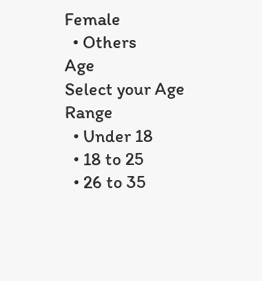Female
  • Others
Age
Select your Age Range
  • Under 18
  • 18 to 25
  • 26 to 35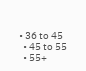• 36 to 45
  • 45 to 55
  • 55+